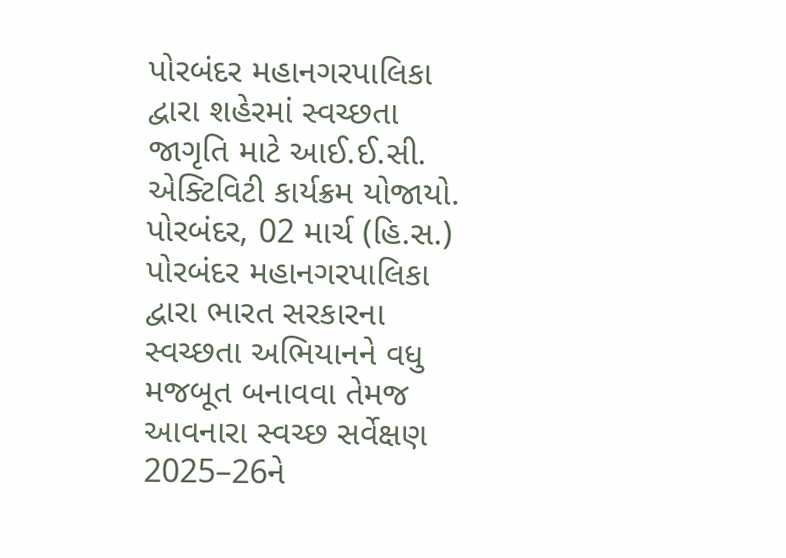પોરબંદર મહાનગરપાલિકા દ્વારા શહેરમાં સ્વચ્છતા જાગૃતિ માટે આઈ.ઈ.સી. એક્ટિવિટી કાર્યક્રમ યોજાયો.
પોરબંદર, 02 માર્ચ (હિ.સ.) પોરબંદર મહાનગરપાલિકા દ્વારા ભારત સરકારના સ્વચ્છતા અભિયાનને વધુ મજબૂત બનાવવા તેમજ આવનારા સ્વચ્છ સર્વેક્ષણ 2025–26ને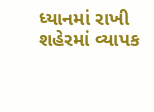ધ્યાનમાં રાખી શહેરમાં વ્યાપક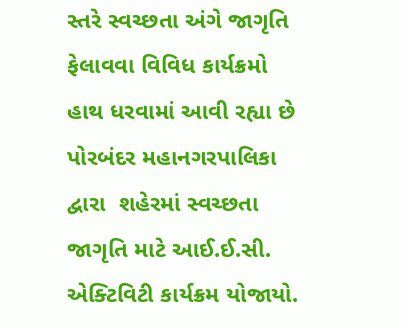સ્તરે સ્વચ્છતા અંગે જાગૃતિ ફેલાવવા વિવિધ કાર્યક્રમો હાથ ધરવામાં આવી રહ્યા છે
પોરબંદર મહાનગરપાલિકા દ્વારા  શહેરમાં સ્વચ્છતા જાગૃતિ માટે આઈ.ઈ.સી. એક્ટિવિટી કાર્યક્રમ યોજાયો.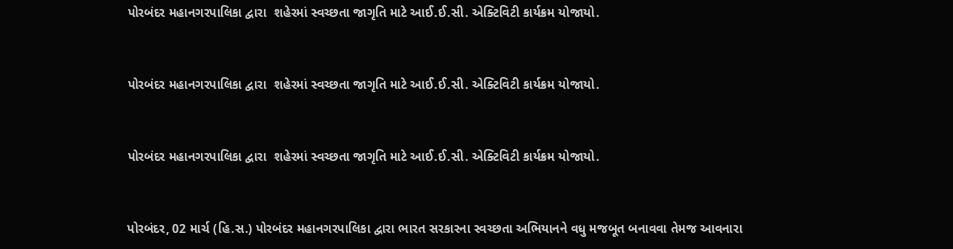પોરબંદર મહાનગરપાલિકા દ્વારા  શહેરમાં સ્વચ્છતા જાગૃતિ માટે આઈ.ઈ.સી. એક્ટિવિટી કાર્યક્રમ યોજાયો.


પોરબંદર મહાનગરપાલિકા દ્વારા  શહેરમાં સ્વચ્છતા જાગૃતિ માટે આઈ.ઈ.સી. એક્ટિવિટી કાર્યક્રમ યોજાયો.


પોરબંદર મહાનગરપાલિકા દ્વારા  શહેરમાં સ્વચ્છતા જાગૃતિ માટે આઈ.ઈ.સી. એક્ટિવિટી કાર્યક્રમ યોજાયો.


પોરબંદર, 02 માર્ચ (હિ.સ.) પોરબંદર મહાનગરપાલિકા દ્વારા ભારત સરકારના સ્વચ્છતા અભિયાનને વધુ મજબૂત બનાવવા તેમજ આવનારા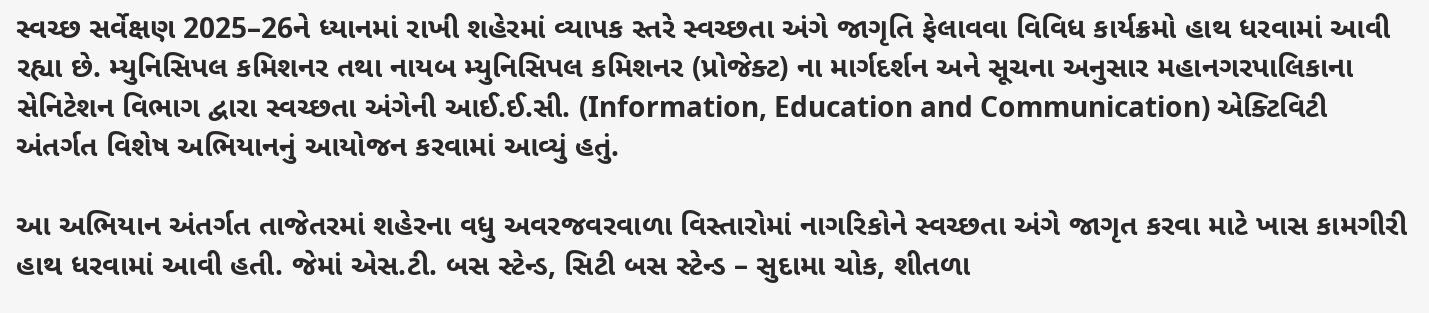સ્વચ્છ સર્વેક્ષણ 2025–26ને ધ્યાનમાં રાખી શહેરમાં વ્યાપક સ્તરે સ્વચ્છતા અંગે જાગૃતિ ફેલાવવા વિવિધ કાર્યક્રમો હાથ ધરવામાં આવી રહ્યા છે. મ્યુનિસિપલ કમિશનર તથા નાયબ મ્યુનિસિપલ કમિશનર (પ્રોજેક્ટ) ના માર્ગદર્શન અને સૂચના અનુસાર મહાનગરપાલિકાના સેનિટેશન વિભાગ દ્વારા સ્વચ્છતા અંગેની આઈ.ઈ.સી. (Information, Education and Communication) એક્ટિવિટી અંતર્ગત વિશેષ અભિયાનનું આયોજન કરવામાં આવ્યું હતું.

આ અભિયાન અંતર્ગત તાજેતરમાં શહેરના વધુ અવરજવરવાળા વિસ્તારોમાં નાગરિકોને સ્વચ્છતા અંગે જાગૃત કરવા માટે ખાસ કામગીરી હાથ ધરવામાં આવી હતી. જેમાં એસ.ટી. બસ સ્ટેન્ડ, સિટી બસ સ્ટેન્ડ – સુદામા ચોક, શીતળા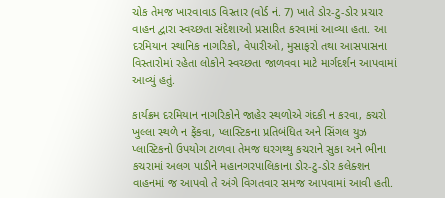ચોક તેમજ ખારવાવાડ વિસ્તાર (વોર્ડ નં. 7) ખાતે ડોર-ટુ-ડોર પ્રચાર વાહન દ્વારા સ્વચ્છતા સંદેશાઓ પ્રસારિત કરવામાં આવ્યા હતા. આ દરમિયાન સ્થાનિક નાગરિકો, વેપારીઓ, મુસાફરો તથા આસપાસના વિસ્તારોમાં રહેતા લોકોને સ્વચ્છતા જાળવવા માટે માર્ગદર્શન આપવામાં આવ્યું હતું.

કાર્યક્રમ દરમિયાન નાગરિકોને જાહેર સ્થળોએ ગંદકી ન કરવા, કચરો ખુલ્લા સ્થળે ન ફેંકવા, પ્લાસ્ટિકના પ્રતિબંધિત અને સિંગલ યુઝ પ્લાસ્ટિકનો ઉપયોગ ટાળવા તેમજ ઘરગથ્થુ કચરાને સુકા અને ભીના કચરામાં અલગ પાડીને મહાનગરપાલિકાના ડોર-ટુ-ડોર કલેક્શન વાહનમાં જ આપવો તે અંગે વિગતવાર સમજ આપવામાં આવી હતી.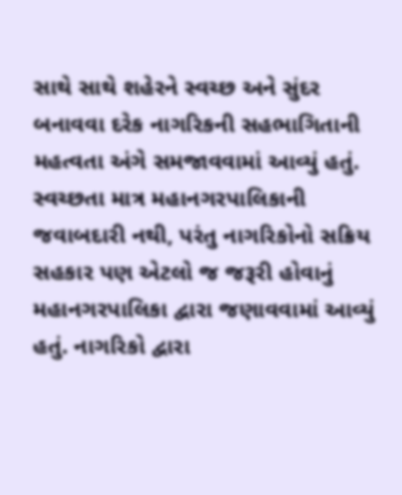સાથે સાથે શહેરને સ્વચ્છ અને સુંદર બનાવવા દરેક નાગરિકની સહભાગિતાની મહત્વતા અંગે સમજાવવામાં આવ્યું હતું. સ્વચ્છતા માત્ર મહાનગરપાલિકાની જવાબદારી નથી, પરંતુ નાગરિકોનો સક્રિય સહકાર પણ એટલો જ જરૂરી હોવાનું મહાનગરપાલિકા દ્વારા જણાવવામાં આવ્યું હતું. નાગરિકો દ્વારા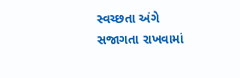સ્વચ્છતા અંગે સજાગતા રાખવામાં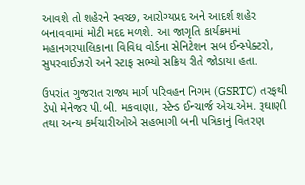આવશે તો શહેરને સ્વચ્છ, આરોગ્યપ્રદ અને આદર્શ શહેર બનાવવામાં મોટી મદદ મળશે. આ જાગૃતિ કાર્યક્રમમાં મહાનગરપાલિકાના વિવિધ વોર્ડના સેનિટેશન સબ ઈન્સ્પેક્ટરો, સુપરવાઈઝરો અને સ્ટાફ સભ્યો સક્રિય રીતે જોડાયા હતા.

ઉપરાંત ગુજરાત રાજ્ય માર્ગ પરિવહન નિગમ (GSRTC) તરફથી ડેપો મેનેજર પી.બી. મકવાણા, સ્ટેન્ડ ઈન્ચાર્જ એચ.એમ. રૂઘાણી તથા અન્ય કર્મચારીઓએ સહભાગી બની પત્રિકાનું વિતરણ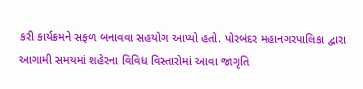કરી કાર્યક્રમને સફળ બનાવવા સહયોગ આપ્યો હતો. પોરબંદર મહાનગરપાલિકા દ્વારા આગામી સમયમાં શહેરના વિવિધ વિસ્તારોમાં આવા જાગૃતિ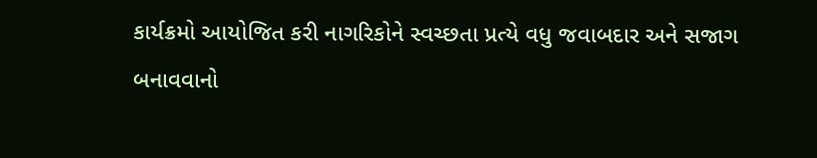કાર્યક્રમો આયોજિત કરી નાગરિકોને સ્વચ્છતા પ્રત્યે વધુ જવાબદાર અને સજાગ બનાવવાનો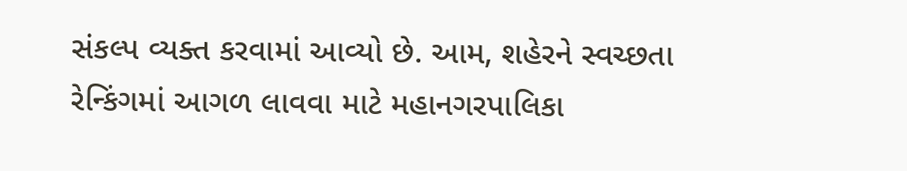સંકલ્પ વ્યક્ત કરવામાં આવ્યો છે. આમ, શહેરને સ્વચ્છતા રેન્કિંગમાં આગળ લાવવા માટે મહાનગરપાલિકા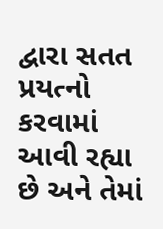દ્વારા સતત પ્રયત્નો કરવામાં આવી રહ્યા છે અને તેમાં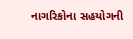નાગરિકોના સહયોગની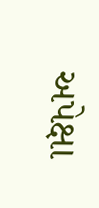અપેક્ષા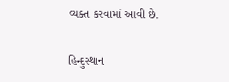વ્યક્ત કરવામાં આવી છે.

હિન્દુસ્થાન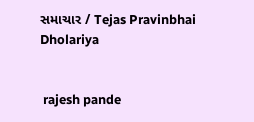સમાચાર / Tejas Pravinbhai Dholariya


 rajesh pande